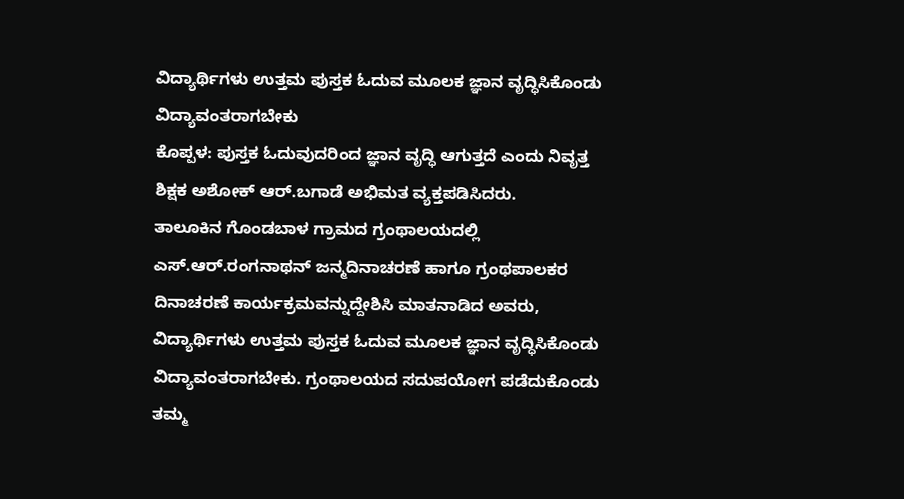ವಿದ್ಯಾರ್ಥಿಗಳು ಉತ್ತಮ ಪುಸ್ತಕ ಓದುವ ಮೂಲಕ ಜ್ಞಾನ ವೃದ್ಧಿಸಿಕೊಂಡು ವಿದ್ಯಾವಂತರಾಗಬೇಕು
ಕೊಪ್ಪಳ: ಪುಸ್ತಕ ಓದುವುದರಿಂದ ಜ್ಞಾನ ವೃದ್ಧಿ ಆಗುತ್ತದೆ ಎಂದು ನಿವೃತ್ತ ಶಿಕ್ಷಕ ಅಶೋಕ್ ಆರ್.ಬಗಾಡೆ ಅಭಿಮತ ವ್ಯಕ್ತಪಡಿಸಿದರು.
ತಾಲೂಕಿನ ಗೊಂಡಬಾಳ ಗ್ರಾಮದ ಗ್ರಂಥಾಲಯದಲ್ಲಿ ಎಸ್.ಆರ್.ರಂಗನಾಥನ್ ಜನ್ಮದಿನಾಚರಣೆ ಹಾಗೂ ಗ್ರಂಥಪಾಲಕರ ದಿನಾಚರಣೆ ಕಾರ್ಯಕ್ರಮವನ್ನುದ್ದೇಶಿಸಿ ಮಾತನಾಡಿದ ಅವರು, ವಿದ್ಯಾರ್ಥಿಗಳು ಉತ್ತಮ ಪುಸ್ತಕ ಓದುವ ಮೂಲಕ ಜ್ಞಾನ ವೃದ್ಧಿಸಿಕೊಂಡು ವಿದ್ಯಾವಂತರಾಗಬೇಕು. ಗ್ರಂಥಾಲಯದ ಸದುಪಯೋಗ ಪಡೆದುಕೊಂಡು ತಮ್ಮ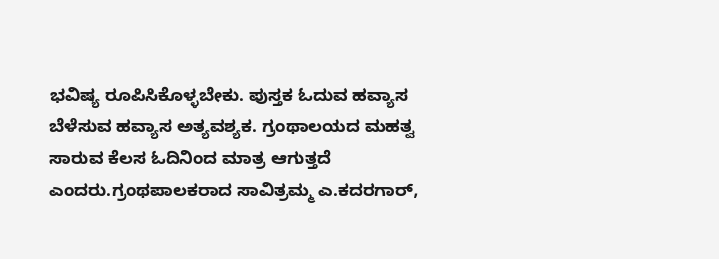ಭವಿಷ್ಯ ರೂಪಿಸಿಕೊಳ್ಳಬೇಕು. ಪುಸ್ತಕ ಓದುವ ಹವ್ಯಾಸ ಬೆಳೆಸುವ ಹವ್ಯಾಸ ಅತ್ಯವಶ್ಯಕ. ಗ್ರಂಥಾಲಯದ ಮಹತ್ವ ಸಾರುವ ಕೆಲಸ ಓದಿನಿಂದ ಮಾತ್ರ ಆಗುತ್ತದೆ ಎಂದರು.ಗ್ರಂಥಪಾಲಕರಾದ ಸಾವಿತ್ರಮ್ಮ ಎ.ಕದರಗಾರ್,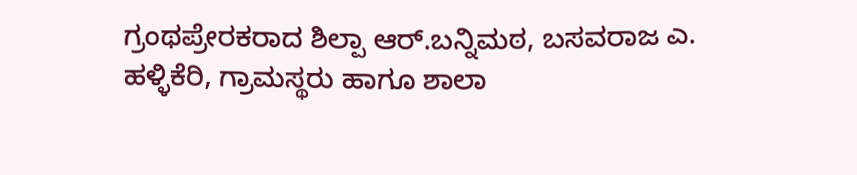ಗ್ರಂಥಪ್ರೇರಕರಾದ ಶಿಲ್ಪಾ ಆರ್.ಬನ್ನಿಮಠ, ಬಸವರಾಜ ಎ. ಹಳ್ಳಿಕೆರಿ, ಗ್ರಾಮಸ್ಥರು ಹಾಗೂ ಶಾಲಾ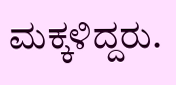ಮಕ್ಕಳಿದ್ದರು.